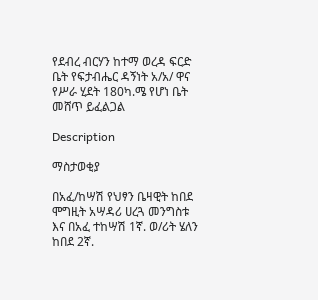የደብረ ብርሃን ከተማ ወረዳ ፍርድ ቤት የፍታብሔር ዳኝነት አ/አ/ ዋና የሥራ ሂደት 180ካ.ሜ የሆነ ቤት መሸጥ ይፈልጋል

Description

ማስታወቂያ

በአፈ/ከሣሽ የህፃን ቤዛዊት ከበደ ሞግዚት አሣዳሪ ሀረጓ መንግስቱ እና በአፈ ተከሣሽ 1ኛ. ወ/ሪት ሄለን ከበደ 2ኛ.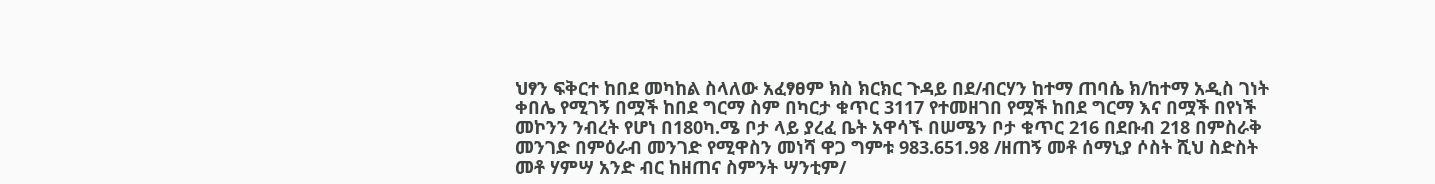ህፃን ፍቅርተ ከበደ መካከል ስላለው አፈፃፀም ክስ ክርክር ጉዳይ በደ/ብርሃን ከተማ ጠባሴ ክ/ከተማ አዲስ ገነት ቀበሌ የሚገኝ በሟች ከበደ ግርማ ስም በካርታ ቁጥር 3117 የተመዘገበ የሟች ከበደ ግርማ እና በሟች በየነች መኮንን ንብረት የሆነ በ180ካ.ሜ ቦታ ላይ ያረፈ ቤት አዋሳኙ በሠሜን ቦታ ቁጥር 216 በደቡብ 218 በምስራቅ መንገድ በምዕራብ መንገድ የሚዋስን መነሻ ዋጋ ግምቱ 983.651.98 /ዘጠኝ መቶ ሰማኒያ ሶስት ሺህ ስድስት መቶ ሃምሣ አንድ ብር ከዘጠና ስምንት ሣንቲም/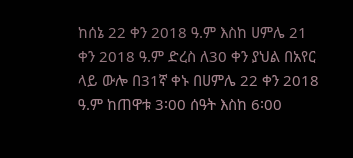ከሰኔ 22 ቀን 2018 ዓ.ም እስከ ሀምሌ 21 ቀን 2018 ዓ.ም ድረስ ለ30 ቀን ያህል በአየር ላይ ውሎ በ31ኛ ቀኑ በሀምሌ 22 ቀን 2018 ዓ.ም ከጠዋቱ 3፡00 ሰዓት እስከ 6፡00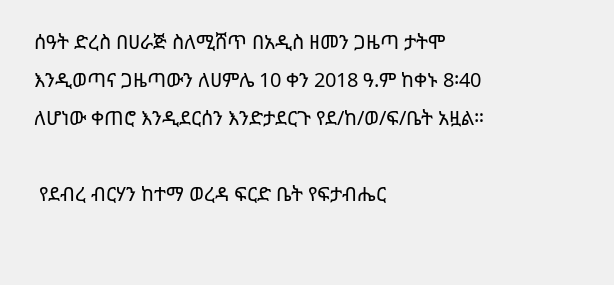ሰዓት ድረስ በሀራጅ ስለሚሸጥ በአዲስ ዘመን ጋዜጣ ታትሞ እንዲወጣና ጋዜጣውን ለሀምሌ 10 ቀን 2018 ዓ.ም ከቀኑ 8፡40 ለሆነው ቀጠሮ እንዲደርሰን እንድታደርጉ የደ/ከ/ወ/ፍ/ቤት አዟል።

 የደብረ ብርሃን ከተማ ወረዳ ፍርድ ቤት የፍታብሔር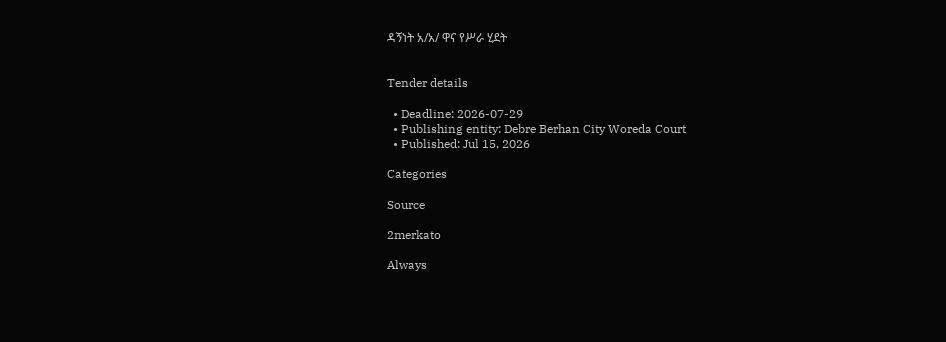ዳኝነት አ/አ/ ዋና የሥራ ሂደት


Tender details

  • Deadline: 2026-07-29
  • Publishing entity: Debre Berhan City Woreda Court
  • Published: Jul 15, 2026

Categories

Source

2merkato

Always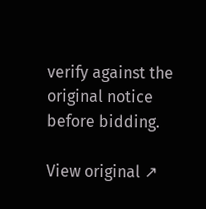verify against the original notice before bidding.

View original ↗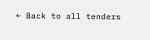← Back to all tenders